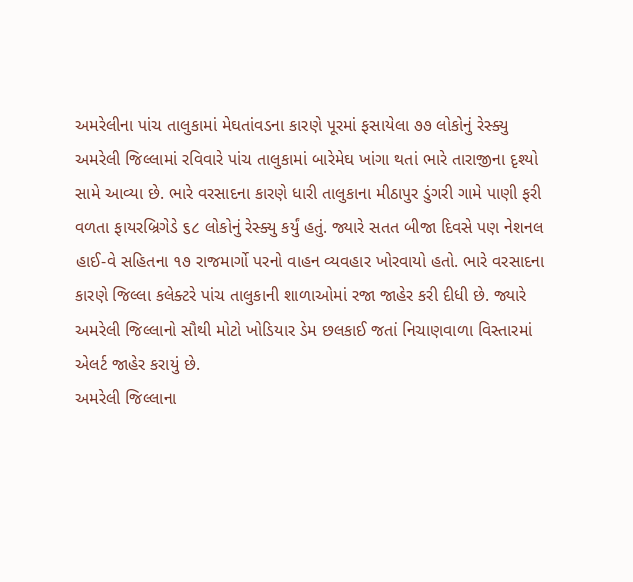અમરેલીના પાંચ તાલુકામાં મેઘતાંવડના કારણે પૂરમાં ફસાયેલા ૭૭ લોકોનું રેસ્ક્યુ
અમરેલી જિલ્લામાં રવિવારે પાંચ તાલુકામાં બારેમેઘ ખાંગા થતાં ભારે તારાજીના દૃશ્યો સામે આવ્યા છે. ભારે વરસાદના કારણે ધારી તાલુકાના મીઠાપુર ડુંગરી ગામે પાણી ફરી વળતા ફાયરબ્રિગેડે ૬૮ લોકોનું રેસ્ક્યુ કર્યું હતું. જ્યારે સતત બીજા દિવસે પણ નેશનલ હાઈ-વે સહિતના ૧૭ રાજમાર્ગો પરનો વાહન વ્યવહાર ખોરવાયો હતો. ભારે વરસાદના કારણે જિલ્લા કલેક્ટરે પાંચ તાલુકાની શાળાઓમાં રજા જાહેર કરી દીધી છે. જ્યારે અમરેલી જિલ્લાનો સૌથી મોટો ખોડિયાર ડેમ છલકાઈ જતાં નિચાણવાળા વિસ્તારમાં એલર્ટ જાહેર કરાયું છે.
અમરેલી જિલ્લાના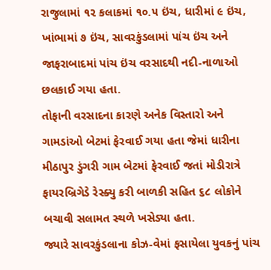રાજુલામાં ૧૨ કલાકમાં ૧૦.૫ ઇંચ, ધારીમાં ૯ ઇંચ, ખાંભામાં ૭ ઇંચ, સાવરકુંડલામાં પાંચ ઇંચ અને જાફરાબાદમાં પાંચ ઇંચ વરસાદથી નદી-નાળાઓ છલકાઈ ગયા હતા.
તોફાની વરસાદના કારણે અનેક વિસ્તારો અને ગામડાંઓ બેટમાં ફેરવાઈ ગયા હતા જેમાં ધારીના મીઠાપુર ડુંગરી ગામ બેટમાં ફેરવાઈ જતાં મોડીરાત્રે ફાયરબ્રિગેડે રેસ્ક્યુ કરી બાળકી સહિત ૬૮ લોકોને બચાવી સલામત સ્થળે ખસેડ્યા હતા.
જ્યારે સાવરકુંડલાના કોઝ-વેમાં ફસાયેલા યુવકનું પાંચ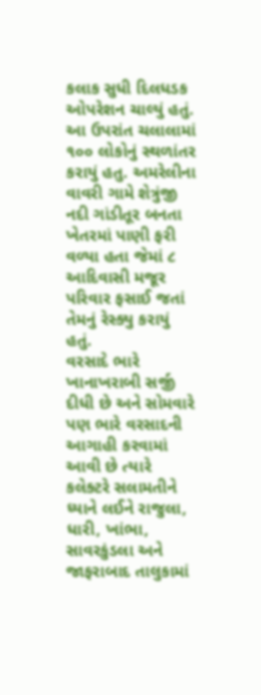કલાક સુધી દિલધડક ઓપરેશન ચાલ્યું હતું. આ ઉપરાંત ચલાલામાં ૧૦૦ લોકોનું સ્થળાંતર કરાયું હતુ. અમરેલીના વાવરી ગામે શેત્રુંજી નદી ગાંડીતૂર બનતા ખેતરમાં પાણી ફરી વળ્યા હતા જેમાં ૮ આદિવાસી મજૂર પરિવાર ફસાઈ જતાં તેમનું રેસ્ક્યુ કરાયું હતું.
વરસાદે ભારે ખાનાખરાબી સર્જી દીધી છે અને સોમવારે પણ ભારે વરસાદની આગાહી કરવામાં આવી છે ત્યારે કલેક્ટરે સલામતીને ધ્યાને લઈને રાજુલા, ધારી, ખાંભા, સાવરકુંડલા અને જાફરાબાદ તાલુકામાં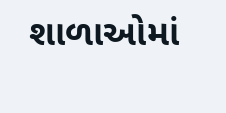શાળાઓમાં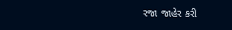રજા જાહેર કરી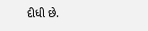દીધી છે.